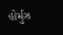હોર્મુઝ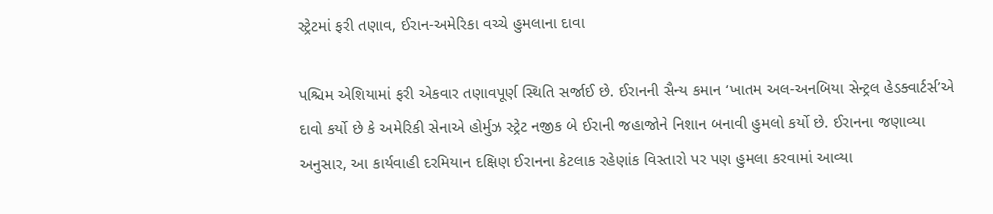સ્ટ્રેટમાં ફરી તણાવ, ઈરાન-અમેરિકા વચ્ચે હુમલાના દાવા

પશ્ચિમ એશિયામાં ફરી એકવાર તણાવપૂર્ણ સ્થિતિ સર્જાઈ છે. ઈરાનની સૈન્ય કમાન ‘ખાતમ અલ-અનબિયા સેન્ટ્રલ હેડક્વાર્ટર્સ’એ દાવો કર્યો છે કે અમેરિકી સેનાએ હોર્મુઝ સ્ટ્રેટ નજીક બે ઈરાની જહાજોને નિશાન બનાવી હુમલો કર્યો છે. ઈરાનના જણાવ્યા અનુસાર, આ કાર્યવાહી દરમિયાન દક્ષિણ ઈરાનના કેટલાક રહેણાંક વિસ્તારો પર પણ હુમલા કરવામાં આવ્યા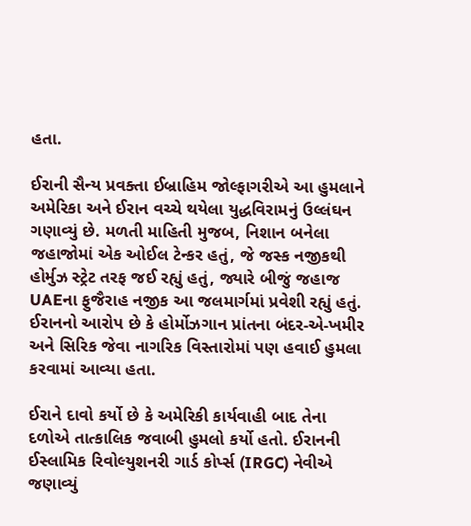હતા.

ઈરાની સૈન્ય પ્રવક્તા ઈબ્રાહિમ જોલ્ફાગરીએ આ હુમલાને અમેરિકા અને ઈરાન વચ્ચે થયેલા યુદ્ધવિરામનું ઉલ્લંઘન ગણાવ્યું છે. મળતી માહિતી મુજબ, નિશાન બનેલા જહાજોમાં એક ઓઈલ ટેન્કર હતું, જે જસ્ક નજીકથી હોર્મુઝ સ્ટ્રેટ તરફ જઈ રહ્યું હતું, જ્યારે બીજું જહાજ UAEના ફુજૈરાહ નજીક આ જલમાર્ગમાં પ્રવેશી રહ્યું હતું. ઈરાનનો આરોપ છે કે હોર્મોઝગાન પ્રાંતના બંદર-એ-ખમીર અને સિરિક જેવા નાગરિક વિસ્તારોમાં પણ હવાઈ હુમલા કરવામાં આવ્યા હતા.

ઈરાને દાવો કર્યો છે કે અમેરિકી કાર્યવાહી બાદ તેના દળોએ તાત્કાલિક જવાબી હુમલો કર્યો હતો. ઈરાનની ઈસ્લામિક રિવોલ્યુશનરી ગાર્ડ કોર્પ્સ (IRGC) નેવીએ જણાવ્યું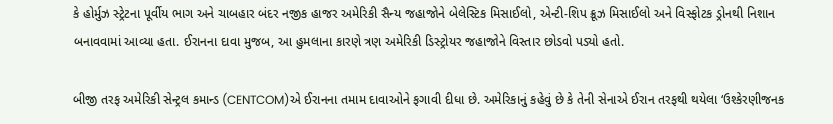કે હોર્મુઝ સ્ટ્રેટના પૂર્વીય ભાગ અને ચાબહાર બંદર નજીક હાજર અમેરિકી સૈન્ય જહાજોને બેલેસ્ટિક મિસાઈલો, એન્ટી-શિપ ક્રૂઝ મિસાઈલો અને વિસ્ફોટક ડ્રોનથી નિશાન બનાવવામાં આવ્યા હતા. ઈરાનના દાવા મુજબ, આ હુમલાના કારણે ત્રણ અમેરિકી ડિસ્ટ્રોયર જહાજોને વિસ્તાર છોડવો પડ્યો હતો.

બીજી તરફ અમેરિકી સેન્ટ્રલ કમાન્ડ (CENTCOM)એ ઈરાનના તમામ દાવાઓને ફગાવી દીધા છે. અમેરિકાનું કહેવું છે કે તેની સેનાએ ઈરાન તરફથી થયેલા ‘ઉશ્કેરણીજનક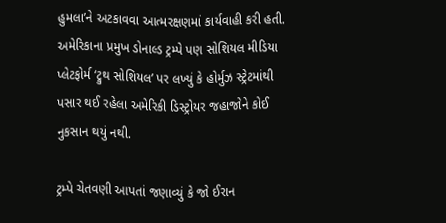હુમલા’ને અટકાવવા આત્મરક્ષણમાં કાર્યવાહી કરી હતી. અમેરિકાના પ્રમુખ ડોનાલ્ડ ટ્રમ્પે પણ સોશિયલ મીડિયા પ્લેટફોર્મ ‘ટ્રુથ સોશિયલ’ પર લખ્યું કે હોર્મુઝ સ્ટ્રેટમાંથી પસાર થઈ રહેલા અમેરિકી ડિસ્ટ્રોયર જહાજોને કોઈ નુકસાન થયું નથી.

ટ્રમ્પે ચેતવણી આપતાં જણાવ્યું કે જો ઈરાન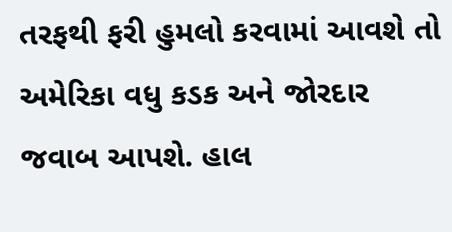તરફથી ફરી હુમલો કરવામાં આવશે તો અમેરિકા વધુ કડક અને જોરદાર જવાબ આપશે. હાલ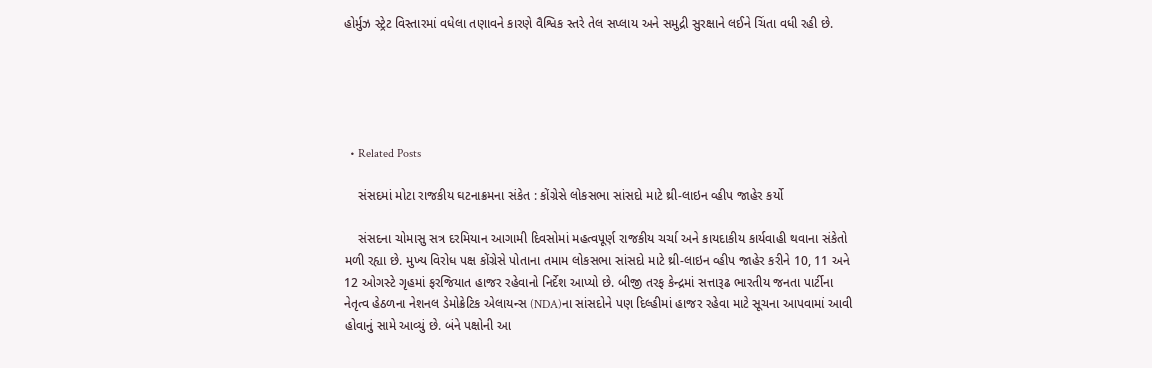હોર્મુઝ સ્ટ્રેટ વિસ્તારમાં વધેલા તણાવને કારણે વૈશ્વિક સ્તરે તેલ સપ્લાય અને સમુદ્રી સુરક્ષાને લઈને ચિંતા વધી રહી છે.





  • Related Posts

    સંસદમાં મોટા રાજકીય ઘટનાક્રમના સંકેત : કોંગ્રેસે લોકસભા સાંસદો માટે થ્રી-લાઇન વ્હીપ જાહેર કર્યો

    સંસદના ચોમાસુ સત્ર દરમિયાન આગામી દિવસોમાં મહત્વપૂર્ણ રાજકીય ચર્ચા અને કાયદાકીય કાર્યવાહી થવાના સંકેતો મળી રહ્યા છે. મુખ્ય વિરોધ પક્ષ કોંગ્રેસે પોતાના તમામ લોકસભા સાંસદો માટે થ્રી-લાઇન વ્હીપ જાહેર કરીને 10, 11 અને 12 ઓગસ્ટે ગૃહમાં ફરજિયાત હાજર રહેવાનો નિર્દેશ આપ્યો છે. બીજી તરફ કેન્દ્રમાં સત્તારૂઢ ભારતીય જનતા પાર્ટીના નેતૃત્વ હેઠળના નેશનલ ડેમોક્રેટિક એલાયન્સ (NDA)ના સાંસદોને પણ દિલ્હીમાં હાજર રહેવા માટે સૂચના આપવામાં આવી હોવાનું સામે આવ્યું છે. બંને પક્ષોની આ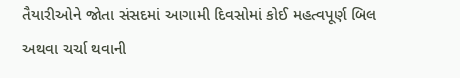તૈયારીઓને જોતા સંસદમાં આગામી દિવસોમાં કોઈ મહત્વપૂર્ણ બિલ અથવા ચર્ચા થવાની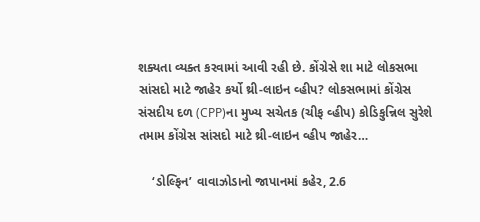શક્યતા વ્યક્ત કરવામાં આવી રહી છે. કોંગ્રેસે શા માટે લોકસભા સાંસદો માટે જાહેર કર્યો થ્રી-લાઇન વ્હીપ? લોકસભામાં કોંગ્રેસ સંસદીય દળ (CPP)ના મુખ્ય સચેતક (ચીફ વ્હીપ) કોડિકુન્નિલ સુરેશે તમામ કોંગ્રેસ સાંસદો માટે થ્રી-લાઇન વ્હીપ જાહેર…

    ‘ડોલ્ફિન’ વાવાઝોડાનો જાપાનમાં કહેર, 2.6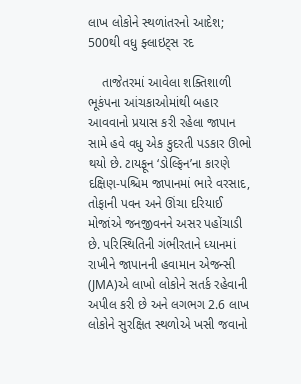લાખ લોકોને સ્થળાંતરનો આદેશ; 500થી વધુ ફ્લાઇટ્સ રદ

    તાજેતરમાં આવેલા શક્તિશાળી ભૂકંપના આંચકાઓમાંથી બહાર આવવાનો પ્રયાસ કરી રહેલા જાપાન સામે હવે વધુ એક કુદરતી પડકાર ઊભો થયો છે. ટાયફૂન ‘ડોલ્ફિન’ના કારણે દક્ષિણ-પશ્ચિમ જાપાનમાં ભારે વરસાદ, તોફાની પવન અને ઊંચા દરિયાઈ મોજાંએ જનજીવનને અસર પહોંચાડી છે. પરિસ્થિતિની ગંભીરતાને ધ્યાનમાં રાખીને જાપાનની હવામાન એજન્સી (JMA)એ લાખો લોકોને સતર્ક રહેવાની અપીલ કરી છે અને લગભગ 2.6 લાખ લોકોને સુરક્ષિત સ્થળોએ ખસી જવાનો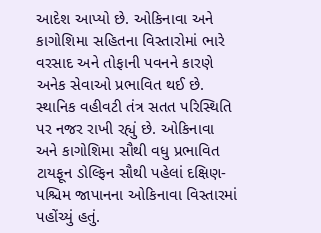આદેશ આપ્યો છે. ઓકિનાવા અને કાગોશિમા સહિતના વિસ્તારોમાં ભારે વરસાદ અને તોફાની પવનને કારણે અનેક સેવાઓ પ્રભાવિત થઈ છે. સ્થાનિક વહીવટી તંત્ર સતત પરિસ્થિતિ પર નજર રાખી રહ્યું છે. ઓકિનાવા અને કાગોશિમા સૌથી વધુ પ્રભાવિત ટાયફૂન ડોલ્ફિન સૌથી પહેલાં દક્ષિણ-પશ્ચિમ જાપાનના ઓકિનાવા વિસ્તારમાં પહોંચ્યું હતું.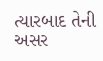ત્યારબાદ તેની અસર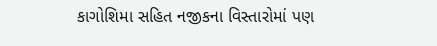કાગોશિમા સહિત નજીકના વિસ્તારોમાં પણ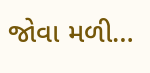જોવા મળી…